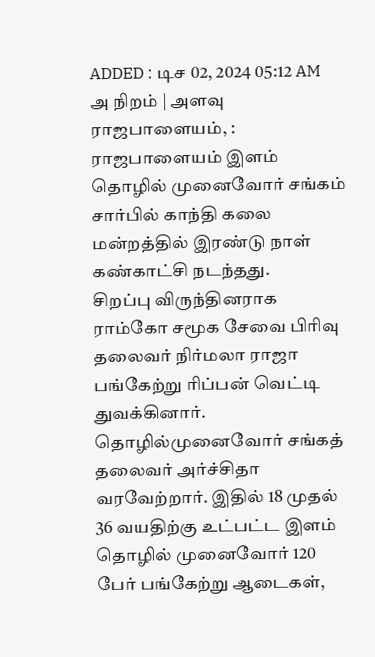ADDED : டிச 02, 2024 05:12 AM
அ நிறம் | அளவு
ராஜபாளையம், : ராஜபாளையம் இளம் தொழில் முனைவோர் சங்கம் சார்பில் காந்தி கலை மன்றத்தில் இரண்டு நாள் கண்காட்சி நடந்தது.
சிறப்பு விருந்தினராக ராம்கோ சமூக சேவை பிரிவு தலைவர் நிர்மலா ராஜா பங்கேற்று ரிப்பன் வெட்டி துவக்கினார். தொழில்முனைவோர் சங்கத் தலைவர் அர்ச்சிதா வரவேற்றார். இதில் 18 முதல் 36 வயதிற்கு உட்பட்ட இளம் தொழில் முனைவோர் 120 பேர் பங்கேற்று ஆடைகள்,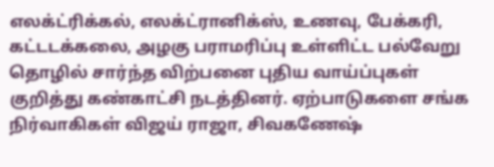எலக்ட்ரிக்கல், எலக்ட்ரானிக்ஸ், உணவு, பேக்கரி, கட்டடக்கலை, அழகு பராமரிப்பு உள்ளிட்ட பல்வேறு தொழில் சார்ந்த விற்பனை புதிய வாய்ப்புகள் குறித்து கண்காட்சி நடத்தினர். ஏற்பாடுகளை சங்க நிர்வாகிகள் விஜய் ராஜா, சிவகணேஷ்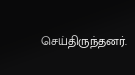செய்திருந்தனர்.